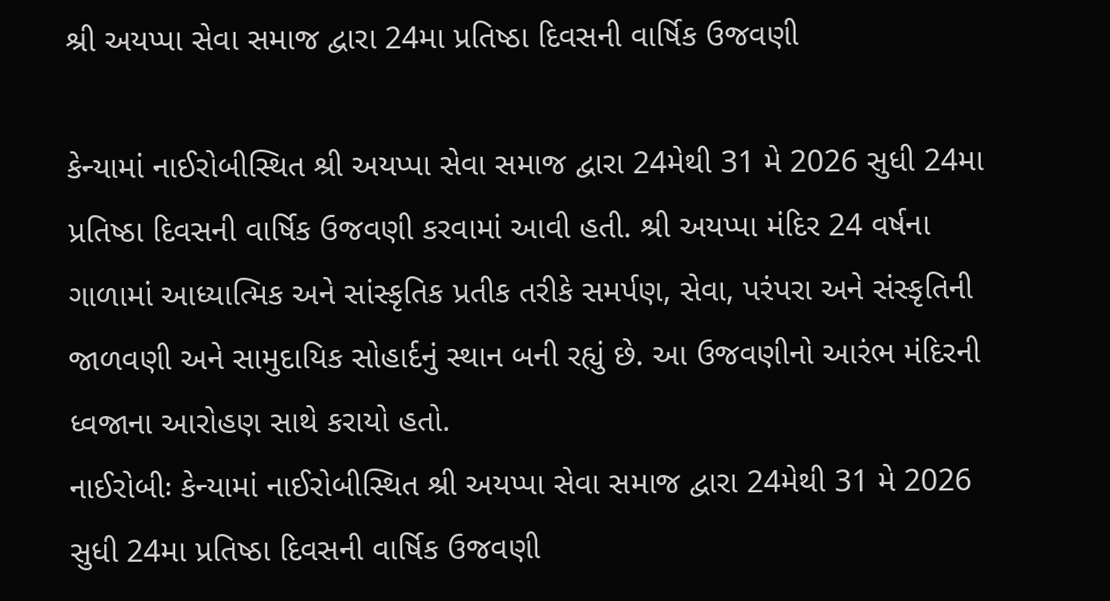શ્રી અયપ્પા સેવા સમાજ દ્વારા 24મા પ્રતિષ્ઠા દિવસની વાર્ષિક ઉજવણી

કેન્યામાં નાઈરોબીસ્થિત શ્રી અયપ્પા સેવા સમાજ દ્વારા 24મેથી 31 મે 2026 સુધી 24મા પ્રતિષ્ઠા દિવસની વાર્ષિક ઉજવણી કરવામાં આવી હતી. શ્રી અયપ્પા મંદિર 24 વર્ષના ગાળામાં આધ્યાત્મિક અને સાંસ્કૃતિક પ્રતીક તરીકે સમર્પણ, સેવા, પરંપરા અને સંસ્કૃતિની જાળવણી અને સામુદાયિક સોહાર્દનું સ્થાન બની રહ્યું છે. આ ઉજવણીનો આરંભ મંદિરની ધ્વજાના આરોહણ સાથે કરાયો હતો.
નાઈરોબીઃ કેન્યામાં નાઈરોબીસ્થિત શ્રી અયપ્પા સેવા સમાજ દ્વારા 24મેથી 31 મે 2026 સુધી 24મા પ્રતિષ્ઠા દિવસની વાર્ષિક ઉજવણી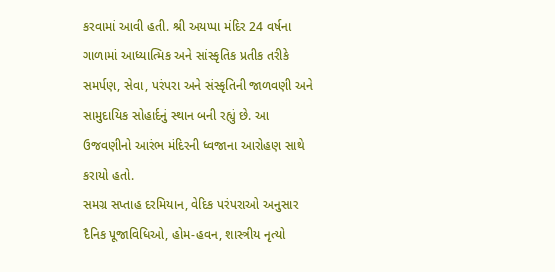કરવામાં આવી હતી. શ્રી અયપ્પા મંદિર 24 વર્ષના ગાળામાં આધ્યાત્મિક અને સાંસ્કૃતિક પ્રતીક તરીકે સમર્પણ, સેવા, પરંપરા અને સંસ્કૃતિની જાળવણી અને સામુદાયિક સોહાર્દનું સ્થાન બની રહ્યું છે. આ ઉજવણીનો આરંભ મંદિરની ધ્વજાના આરોહણ સાથે કરાયો હતો.
સમગ્ર સપ્તાહ દરમિયાન, વેદિક પરંપરાઓ અનુસાર દૈનિક પૂજાવિધિઓ, હોમ-હવન, શાસ્ત્રીય નૃત્યો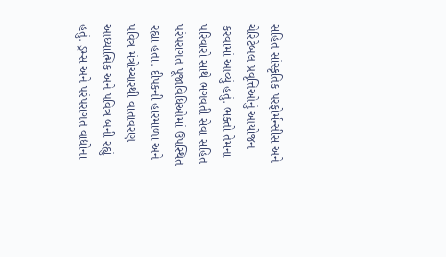સહિત સાંસ્કૃતિક પરફોર્મન્સીસ અને ચેરિટેબલ પ્રવૃત્તિઓનું આયોજન કરવામાં આવ્યું હતું. ભક્તો તેમના પરિવારો સાથે ભગવતી સેવા સહિત પરંપરાગત પૂજાવિધિઓમાં ઉપસ્થિત રહ્યા હતા. દીપકની હારમાળા અને પવિત્ર મંત્રોચ્ચારથી વાતાવરણ આધ્યાત્મિક અને પવિત્ર બની રહ્યું હતું. ડ્રમ્સ અને પરંપરાગત વાદ્યોના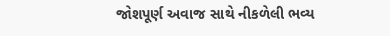જોશપૂર્ણ અવાજ સાથે નીકળેલી ભવ્ય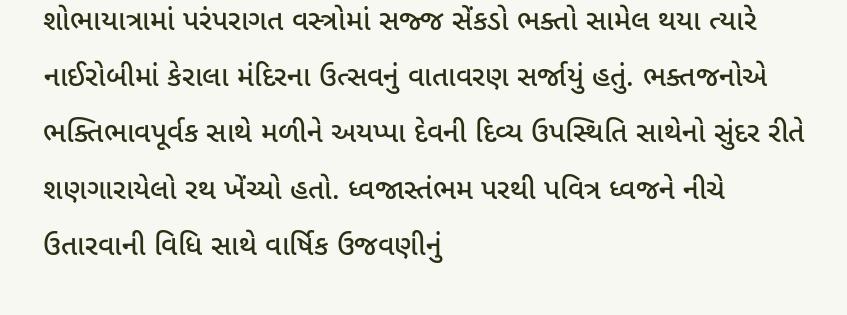શોભાયાત્રામાં પરંપરાગત વસ્ત્રોમાં સજ્જ સેંકડો ભક્તો સામેલ થયા ત્યારે નાઈરોબીમાં કેરાલા મંદિરના ઉત્સવનું વાતાવરણ સર્જાયું હતું. ભક્તજનોએ ભક્તિભાવપૂર્વક સાથે મળીને અયપ્પા દેવની દિવ્ય ઉપસ્થિતિ સાથેનો સુંદર રીતે શણગારાયેલો રથ ખેંચ્યો હતો. ધ્વજાસ્તંભમ પરથી પવિત્ર ધ્વજને નીચે ઉતારવાની વિધિ સાથે વાર્ષિક ઉજવણીનું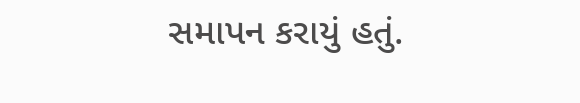સમાપન કરાયું હતું.